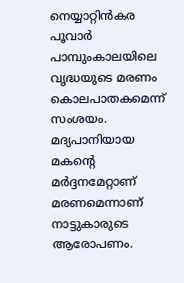നെയ്യാറ്റിൻകര പൂവാർ പാമ്പുംകാലയിലെ വൃദ്ധയുടെ മരണം കൊലപാതകമെന്ന് സംശയം. മദ്യപാനിയായ മകന്‍റെ മര്‍ദ്ദനമേറ്റാണ് മരണമെന്നാണ് നാട്ടുകാരുടെ ആരോപണം.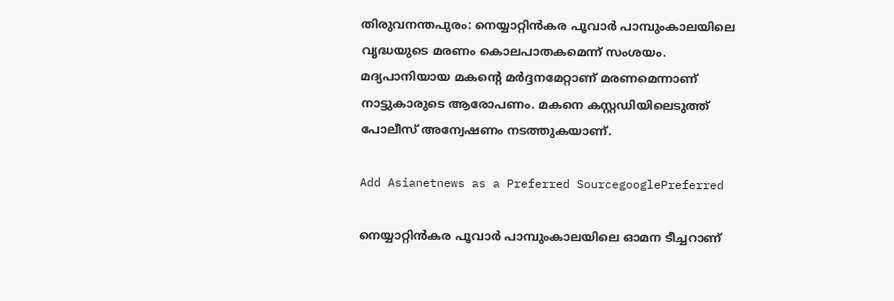തിരുവനന്തപുരം: നെയ്യാറ്റിൻകര പൂവാർ പാമ്പുംകാലയിലെ വൃദ്ധയുടെ മരണം കൊലപാതകമെന്ന് സംശയം. മദ്യപാനിയായ മകന്‍റെ മര്‍ദ്ദനമേറ്റാണ് മരണമെന്നാണ് നാട്ടുകാരുടെ ആരോപണം. മകനെ കസ്റ്റഡിയിലെടുത്ത് പോലീസ് അന്വേഷണം നടത്തുകയാണ്.

Add Asianetnews as a Preferred SourcegooglePreferred

നെയ്യാറ്റിൻകര പൂവാർ പാമ്പുംകാലയിലെ ഓമന ടീച്ചറാണ്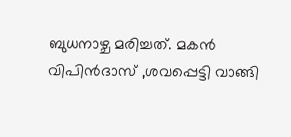ബുധനാഴ്ച മരിച്ചത്. മകന്‍ വിപിൻദാസ് ,ശവപ്പെട്ടി വാങ്ങി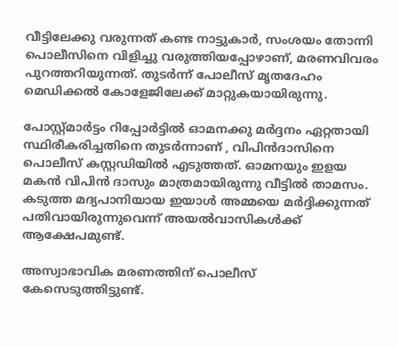വീട്ടിലേക്കു വരുന്നത് കണ്ട നാട്ടുകാർ, സംശയം തോന്നി പൊലീസിനെ വിളിച്ചു വരുത്തിയപ്പോഴാണ്, മരണവിവരം പുറത്തറിയുന്നത്. തുടർന്ന് പോലീസ് മൃതദേഹം മെഡിക്കൽ കോളേജിലേക്ക് മാറ്റുകയായിരുന്നു.

പോസ്റ്റ്‌മാർട്ടം റിപ്പോർട്ടിൽ ഓമനക്കു മർദ്ദനം ഏറ്റതായി സ്ഥിരീകരിച്ചതിനെ തുടർന്നാണ് , വിപിന്‍ദാസിനെ പൊലീസ് കസ്റ്റഡിയിൽ എടുത്തത്. ഓമനയും ഇളയ മകൻ വിപിൻ ദാസും മാത്രമായിരുന്നു വീട്ടിൽ താമസം. കടുത്ത മദ്യപാനിയായ ഇയാൾ അമ്മയെ മർദ്ദിക്കുന്നത് പതിവായിരുന്നുവെന്ന് അയൽവാസികൾക്ക് ആക്ഷേപമുണ്ട്.

അസ്വാഭാവിക മരണത്തിന് പൊലീസ് കേസെടുത്തിട്ടുണ്ട്.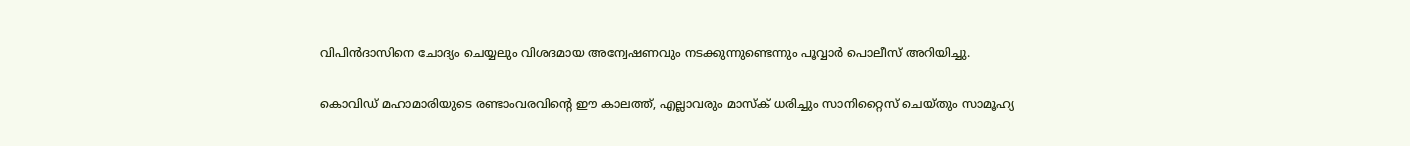വിപിന്‍ദാസിനെ ചോദ്യം ചെയ്യലും വിശദമായ അന്വേഷണവും നടക്കുന്നുണ്ടെന്നും പൂവ്വാര്‍ പൊലീസ് അറിയിച്ചു.

കൊവിഡ് മഹാമാരിയുടെ രണ്ടാംവരവിന്റെ ഈ കാലത്ത്, എല്ലാവരും മാസ്‌ക് ധരിച്ചും സാനിറ്റൈസ് ചെയ്തും സാമൂഹ്യ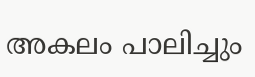അകലം പാലിച്ചും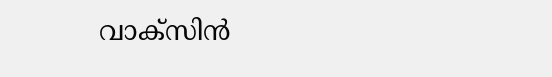വാക്‌സിന്‍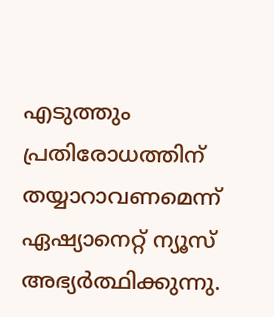എടുത്തും പ്രതിരോധത്തിന് തയ്യാറാവണമെന്ന് ഏഷ്യാനെറ്റ് ന്യൂസ് അഭ്യര്‍ത്ഥിക്കുന്നു.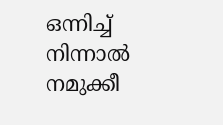ഒന്നിച്ച് നിന്നാല്‍ നമുക്കീ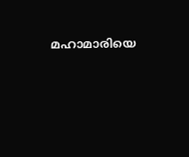മഹാമാരിയെ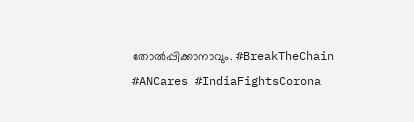തോല്‍പ്പിക്കാനാവും. #BreakTheChain #ANCares #IndiaFightsCorona